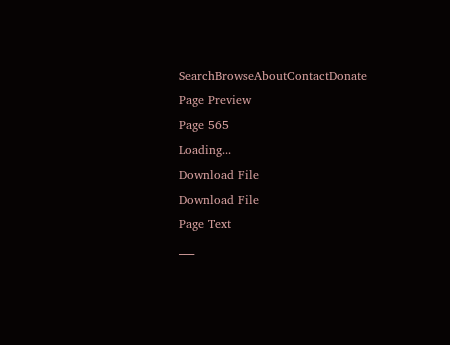SearchBrowseAboutContactDonate
Page Preview
Page 565
Loading...
Download File
Download File
Page Text
___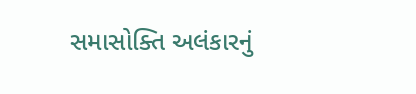સમાસોક્તિ અલંકારનું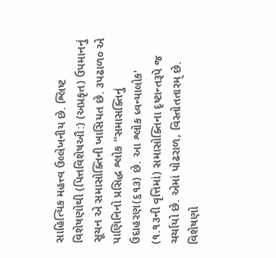સાહિત્યિક મહત્ત્વ ઉલ્લેખનીય છે. શ્લિષ્ટ વિશેષણોથી (પિત્તવિશેષઔ:) (અપ્રકૃત) ઉપમાનનું સૂચન એ સમાસોક્તિની ખાસિયત છે. ૩પઢાળ૦ એ પાણિનિનો પ્રસિદ્ધ શ્લોક “સમાસક્તિનું ઉદાહરણ(૬૧૩) છે. આ શ્લોક ધ્વન્યાલોક' (૧.૧૩ની વૃત્તિમાં) સમાસોક્તિના દૃષ્ટાન્તરૂપે જ ચર્ચાયો છે. એમાં પોઢરાળ, વિસ્તોતતારમ્ છે. વિશેષણો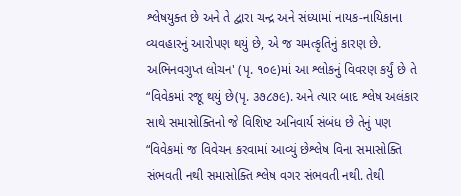શ્લેષયુક્ત છે અને તે દ્વારા ચન્દ્ર અને સંધ્યામાં નાયક-નાયિકાના વ્યવહારનું આરોપણ થયું છે, એ જ ચમત્કૃતિનું કારણ છે. અભિનવગુપ્ત લોચન' (પૃ. ૧૦૯)માં આ શ્લોકનું વિવરણ કર્યું છે તે “વિવેકમાં રજૂ થયું છે(પૃ. ૩૭૮૭૯). અને ત્યાર બાદ શ્લેષ અલંકાર સાથે સમાસોક્તિનો જે વિશિષ્ટ અનિવાર્ય સંબંધ છે તેનું પણ “વિવેકમાં જ વિવેચન કરવામાં આવ્યું છેશ્લેષ વિના સમાસોક્તિ સંભવતી નથી સમાસોક્તિ શ્લેષ વગર સંભવતી નથી. તેથી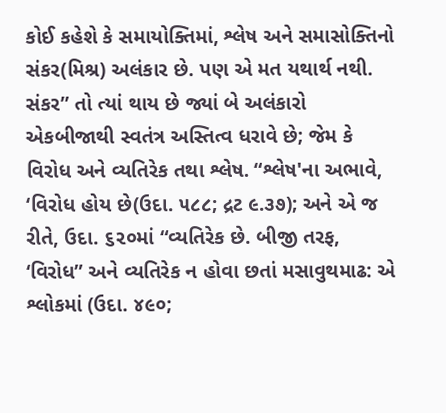કોઈ કહેશે કે સમાયોક્તિમાં, શ્લેષ અને સમાસોક્તિનો સંકર(મિશ્ર) અલંકાર છે. પણ એ મત યથાર્થ નથી. સંકર” તો ત્યાં થાય છે જ્યાં બે અલંકારો એકબીજાથી સ્વતંત્ર અસ્તિત્વ ધરાવે છે; જેમ કે વિરોધ અને વ્યતિરેક તથા શ્લેષ. “શ્લેષ'ના અભાવે, ‘વિરોધ હોય છે(ઉદા. ૫૮૮; દ્રટ ૯.૩૭); અને એ જ રીતે, ઉદા. ૬૨૦માં “વ્યતિરેક છે. બીજી તરફ, ‘વિરોધ” અને વ્યતિરેક ન હોવા છતાં મસાવુથમાઢ: એ શ્લોકમાં (ઉદા. ૪૯૦;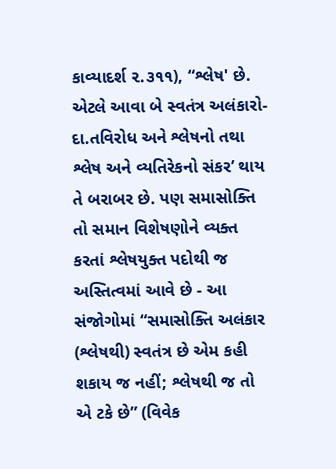કાવ્યાદર્શ ૨.૩૧૧), “શ્લેષ' છે. એટલે આવા બે સ્વતંત્ર અલંકારો-દા.તવિરોધ અને શ્લેષનો તથા શ્લેષ અને વ્યતિરેકનો સંકર’ થાય તે બરાબર છે. પણ સમાસોક્તિ તો સમાન વિશેષણોને વ્યક્ત કરતાં શ્લેષયુક્ત પદોથી જ અસ્તિત્વમાં આવે છે - આ સંજોગોમાં “સમાસોક્તિ અલંકાર (શ્લેષથી) સ્વતંત્ર છે એમ કહી શકાય જ નહીં; શ્લેષથી જ તો એ ટકે છે” (વિવેક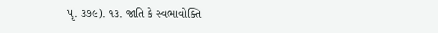પૃ. ૩૭૯). ૧૩. જાતિ કે સ્વભાવોક્તિ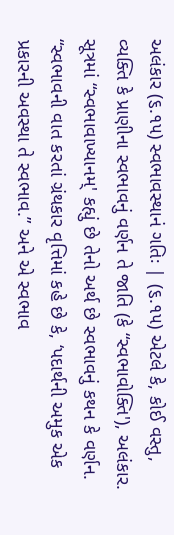અલંકાર (૬.૧૫) સ્વભાવસ્થાનં ગતિઃ | (૬.૧૫) એટલે કે, કોઈ વસ્તુ, વ્યક્તિ કે પ્રાણીના સ્વભાવનું વર્ણન તે જાતિ (કે “સ્વભાવોક્તિ'), અલંકાર. સૂત્રમાં “સ્વભાવાખ્યાનમ્' કહ્યું છે તેનો અર્થ છે સ્વભાવનું કથન કે વર્ણન. “સ્વભાવની વાત કરતાં ગ્રંથકાર વૃત્તિમાં કહે છે કે, ‘પદાર્થની અમુક એક પ્રકારની અવસ્થા તે સ્વભાવ.” અને એ સ્વભાવ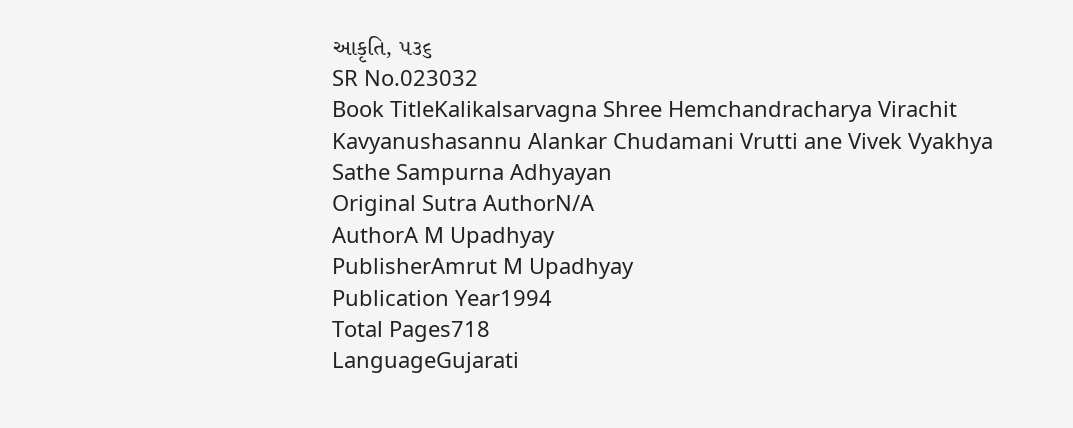આકૃતિ, ૫૩૬
SR No.023032
Book TitleKalikalsarvagna Shree Hemchandracharya Virachit Kavyanushasannu Alankar Chudamani Vrutti ane Vivek Vyakhya Sathe Sampurna Adhyayan
Original Sutra AuthorN/A
AuthorA M Upadhyay
PublisherAmrut M Upadhyay
Publication Year1994
Total Pages718
LanguageGujarati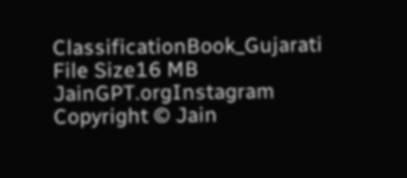ClassificationBook_Gujarati
File Size16 MB
JainGPT.orgInstagram
Copyright © Jain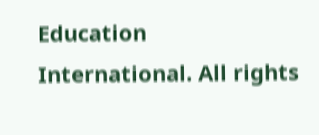Education International. All rights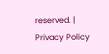reserved. | Privacy Policy